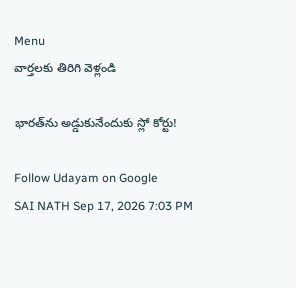Menu
వార్తలకు తిరిగి వెళ్లండి

భారత్‌ను అడ్డుకునేందుకు స్లో కోర్టు!

Follow Udayam on Google
SAI NATH Sep 17, 2026 7:03 PM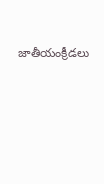జాతీయంక్రీడలు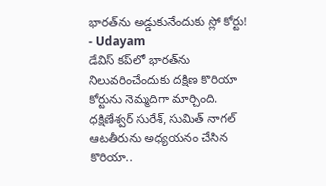భారత్‌ను అడ్డుకునేందుకు స్లో కోర్టు! - Udayam
డేవిస్‌ కప్‌లో భారత్‌ను నిలువరించేందుకు దక్షిణ కొరియా కోర్టును నెమ్మదిగా మార్చింది. ధక్షిణేశ్వర్‌ సురేశ్‌, సుమిత్‌ నాగల్‌ ఆటతీరును అధ్యయనం చేసిన కొరియా..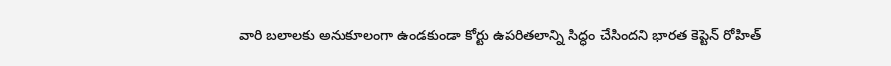వారి బలాలకు అనుకూలంగా ఉండకుండా కోర్టు ఉపరితలాన్ని సిద్ధం చేసిందని భారత కెప్టెన్‌ రోహిత్‌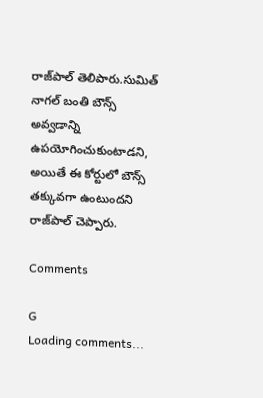రాజ్‌పాల్‌ తెలిపారు.సుమిత్‌ నాగల్‌ బంతి బౌన్స్‌ అవ్వడాన్ని ఉపయోగించుకుంటాడని, అయితే ఈ కోర్టులో బౌన్స్‌ తక్కువగా ఉంటుందని రాజ్‌పాల్‌ చెప్పారు.

Comments

G
Loading comments...